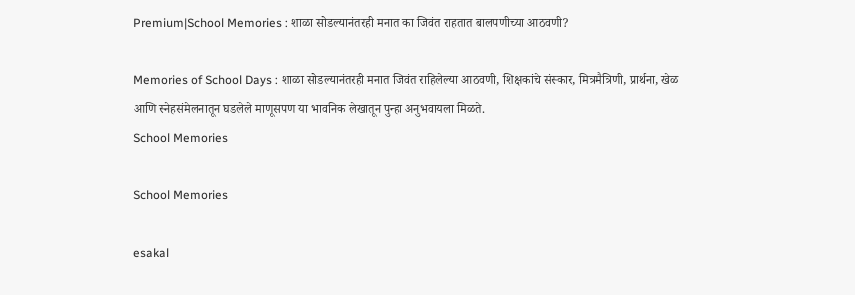Premium|School Memories : शाळा सोडल्यानंतरही मनात का जिवंत राहतात बालपणीच्या आठवणी?

Memories of School Days : शाळा सोडल्यानंतरही मनात जिवंत राहिलेल्या आठवणी, शिक्षकांचे संस्कार, मित्रमैत्रिणी, प्रार्थना, खेळ आणि स्नेहसंमेलनातून घडलेले माणूसपण या भावनिक लेखातून पुन्हा अनुभवायला मिळते.
School Memories

School Memories

esakal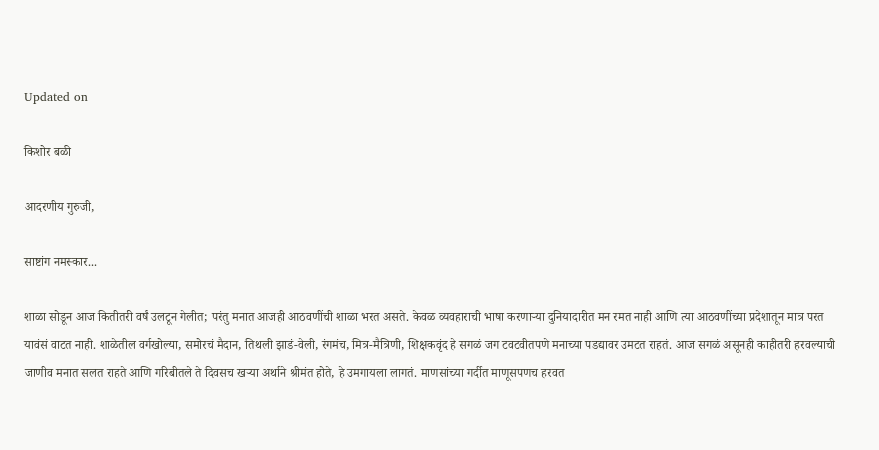Updated on

किशोर बळी

आदरणीय गुरुजी,

साष्टांग नमस्कार...

शाळा सोडून आज कितीतरी वर्षं उलटून गेलीत; परंतु मनात आजही आठवणींची शाळा भरत असते. केवळ व्यवहाराची भाषा करणाऱ्या दुनियादारीत मन रमत नाही आणि त्या आठवणींच्या प्रदेशातून मात्र परत यावंसं वाटत नाही. शाळेतील वर्गखोल्या, समोरचं मैदान, तिथली झाडं-वेली, रंगमंच, मित्र-मैत्रिणी, शिक्षकवृंद हे सगळं जग टवटवीतपणे मनाच्या पडद्यावर उमटत राहतं. आज सगळं असूनही काहीतरी हरवल्याची जाणीव मनात सलत राहते आणि गरिबीतले ते दिवसच खऱ्या अर्थाने श्रीमंत होते, हे उमगायला लागतं. माणसांच्या गर्दीत माणूसपणच हरवत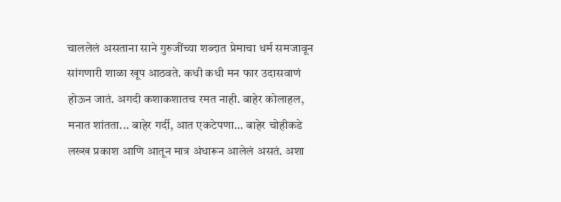चाललेलं असताना साने गुरुजींच्या शब्दात प्रेमाचा धर्म समजावून सांगणारी शाळा खूप आठवते. कधी कधी मन फार उदासवाणं होऊन जातं. अगदी कशाकशातच रमत नाही. बाहेर कोलाहल, मनात शांतता... बाहेर गर्दी, आत एकटेपणा... बाहेर चोहीकडे लख्ख प्रकाश आणि आतून मात्र अंधारून आलेलं असतं. अशा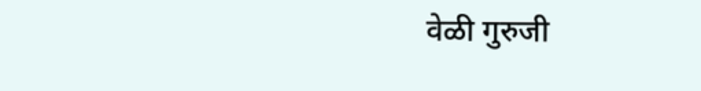वेळी गुरुजी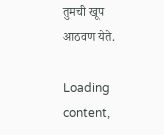तुमची खूप आठवण येते.

Loading content,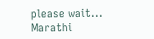please wait...
Marathi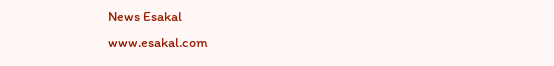News Esakal
www.esakal.com